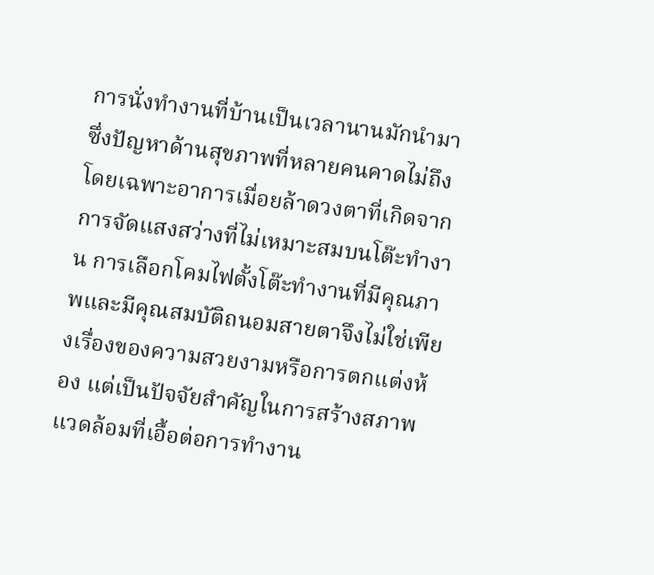การนั่งทำงานที่บ้านเป็นเวลานานมักนำมาซึ่งปัญหาด้านสุขภาพที่หลายคนคาดไม่ถึง โดยเฉพาะอาการเมื่อยล้าดวงตาที่เกิดจากการจัดแสงสว่างที่ไม่เหมาะสมบนโต๊ะทำงาน การเลือกโคมไฟตั้งโต๊ะทำงานที่มีคุณภาพและมีคุณสมบัติถนอมสายตาจึงไม่ใช่เพียงเรื่องของความสวยงามหรือการตกแต่งห้อง แต่เป็นปัจจัยสำคัญในการสร้างสภาพแวดล้อมที่เอื้อต่อการทำงาน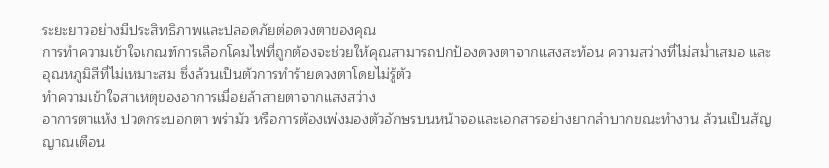ระยะยาวอย่างมีประสิทธิภาพและปลอดภัยต่อดวงตาของคุณ
การทำความเข้าใจเกณฑ์การเลือกโคมไฟที่ถูกต้องจะช่วยให้คุณสามารถปกป้องดวงตาจากแสงสะท้อน ความสว่างที่ไม่สม่ำเสมอ และอุณหภูมิสีที่ไม่เหมาะสม ซึ่งล้วนเป็นตัวการทำร้ายดวงตาโดยไม่รู้ตัว
ทำความเข้าใจสาเหตุของอาการเมื่อยล้าสายตาจากแสงสว่าง
อาการตาแห้ง ปวดกระบอกตา พร่ามัว หรือการต้องเพ่งมองตัวอักษรบนหน้าจอและเอกสารอย่างยากลำบากขณะทำงาน ล้วนเป็นสัญญาณเตือน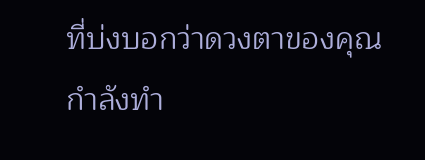ที่บ่งบอกว่าดวงตาของคุณกำลังทำ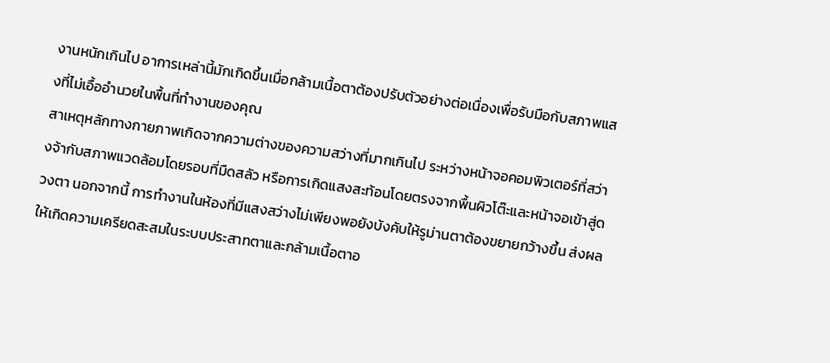งานหนักเกินไป อาการเหล่านี้มักเกิดขึ้นเมื่อกล้ามเนื้อตาต้องปรับตัวอย่างต่อเนื่องเพื่อรับมือกับสภาพแสงที่ไม่เอื้ออำนวยในพื้นที่ทำงานของคุณ
สาเหตุหลักทางกายภาพเกิดจากความต่างของความสว่างที่มากเกินไป ระหว่างหน้าจอคอมพิวเตอร์ที่สว่างจ้ากับสภาพแวดล้อมโดยรอบที่มืดสลัว หรือการเกิดแสงสะท้อนโดยตรงจากพื้นผิวโต๊ะและหน้าจอเข้าสู่ดวงตา นอกจากนี้ การทำงานในห้องที่มีแสงสว่างไม่เพียงพอยังบังคับให้รูม่านตาต้องขยายกว้างขึ้น ส่งผลให้เกิดความเครียดสะสมในระบบประสาทตาและกล้ามเนื้อตาอ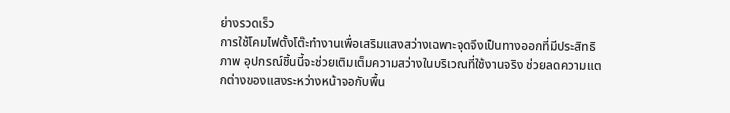ย่างรวดเร็ว
การใช้โคมไฟตั้งโต๊ะทำงานเพื่อเสริมแสงสว่างเฉพาะจุดจึงเป็นทางออกที่มีประสิทธิภาพ อุปกรณ์ชิ้นนี้จะช่วยเติมเต็มความสว่างในบริเวณที่ใช้งานจริง ช่วยลดความแตกต่างของแสงระหว่างหน้าจอกับพื้น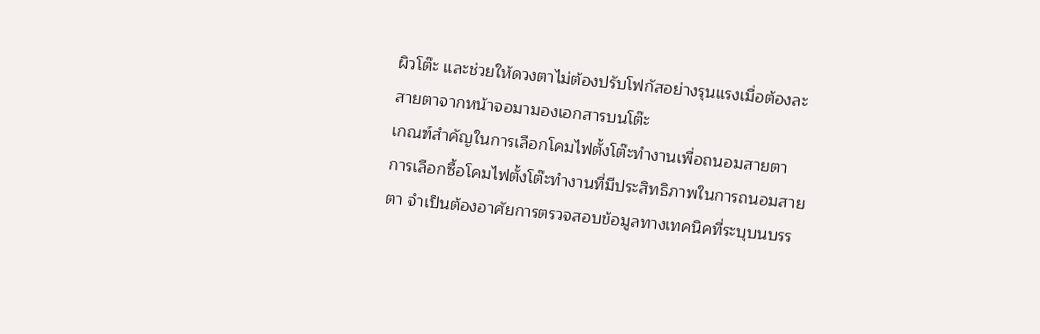ผิวโต๊ะ และช่วยให้ดวงตาไม่ต้องปรับโฟกัสอย่างรุนแรงเมื่อต้องละสายตาจากหน้าจอมามองเอกสารบนโต๊ะ
เกณฑ์สำคัญในการเลือกโคมไฟตั้งโต๊ะทำงานเพื่อถนอมสายตา
การเลือกซื้อโคมไฟตั้งโต๊ะทำงานที่มีประสิทธิภาพในการถนอมสายตา จำเป็นต้องอาศัยการตรวจสอบข้อมูลทางเทคนิคที่ระบุบนบรร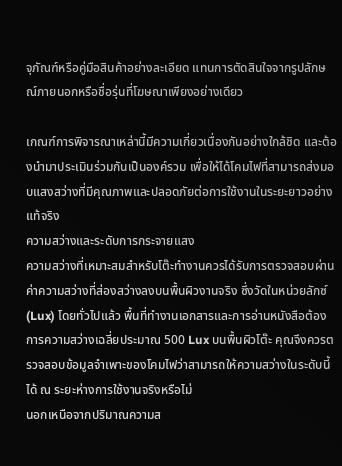จุภัณฑ์หรือคู่มือสินค้าอย่างละเอียด แทนการตัดสินใจจากรูปลักษณ์ภายนอกหรือชื่อรุ่นที่โฆษณาเพียงอย่างเดียว

เกณฑ์การพิจารณาเหล่านี้มีความเกี่ยวเนื่องกันอย่างใกล้ชิด และต้องนำมาประเมินร่วมกันเป็นองค์รวม เพื่อให้ได้โคมไฟที่สามารถส่งมอบแสงสว่างที่มีคุณภาพและปลอดภัยต่อการใช้งานในระยะยาวอย่างแท้จริง
ความสว่างและระดับการกระจายแสง
ความสว่างที่เหมาะสมสำหรับโต๊ะทำงานควรได้รับการตรวจสอบผ่านค่าความสว่างที่ส่องสว่างลงบนพื้นผิวงานจริง ซึ่งวัดในหน่วยลักซ์ (Lux) โดยทั่วไปแล้ว พื้นที่ทำงานเอกสารและการอ่านหนังสือต้องการความสว่างเฉลี่ยประมาณ 500 Lux บนพื้นผิวโต๊ะ คุณจึงควรตรวจสอบข้อมูลจำเพาะของโคมไฟว่าสามารถให้ความสว่างในระดับนี้ได้ ณ ระยะห่างการใช้งานจริงหรือไม่
นอกเหนือจากปริมาณความส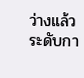ว่างแล้ว ระดับกา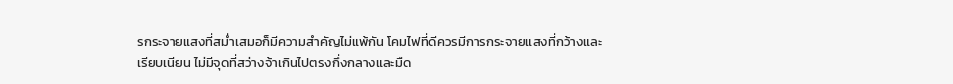รกระจายแสงที่สม่ำเสมอก็มีความสำคัญไม่แพ้กัน โคมไฟที่ดีควรมีการกระจายแสงที่กว้างและเรียบเนียน ไม่มีจุดที่สว่างจ้าเกินไปตรงกึ่งกลางและมืด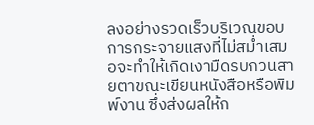ลงอย่างรวดเร็วบริเวณขอบ การกระจายแสงที่ไม่สม่ำเสมอจะทำให้เกิดเงามืดรบกวนสายตาขณะเขียนหนังสือหรือพิมพ์งาน ซึ่งส่งผลให้ก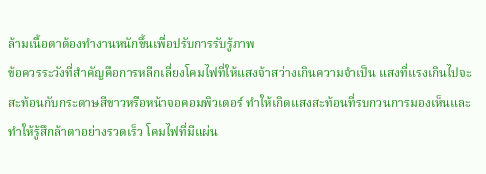ล้ามเนื้อตาต้องทำงานหนักขึ้นเพื่อปรับการรับรู้ภาพ
ข้อควรระวังที่สำคัญคือการหลีกเลี่ยงโคมไฟที่ให้แสงจ้าสว่างเกินความจำเป็น แสงที่แรงเกินไปจะสะท้อนกับกระดาษสีขาวหรือหน้าจอคอมพิวเตอร์ ทำให้เกิดแสงสะท้อนที่รบกวนการมองเห็นและทำให้รู้สึกล้าตาอย่างรวดเร็ว โคมไฟที่มีแผ่น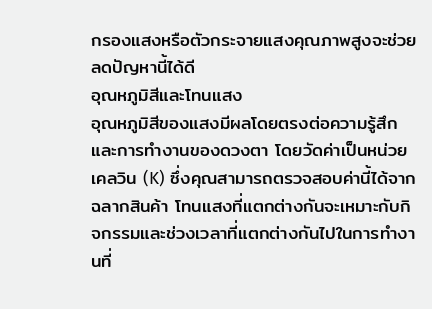กรองแสงหรือตัวกระจายแสงคุณภาพสูงจะช่วยลดปัญหานี้ได้ดี
อุณหภูมิสีและโทนแสง
อุณหภูมิสีของแสงมีผลโดยตรงต่อความรู้สึกและการทำงานของดวงตา โดยวัดค่าเป็นหน่วยเคลวิน (K) ซึ่งคุณสามารถตรวจสอบค่านี้ได้จากฉลากสินค้า โทนแสงที่แตกต่างกันจะเหมาะกับกิจกรรมและช่วงเวลาที่แตกต่างกันไปในการทำงานที่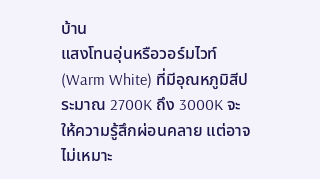บ้าน
แสงโทนอุ่นหรือวอร์มไวท์ (Warm White) ที่มีอุณหภูมิสีประมาณ 2700K ถึง 3000K จะให้ความรู้สึกผ่อนคลาย แต่อาจไม่เหมาะ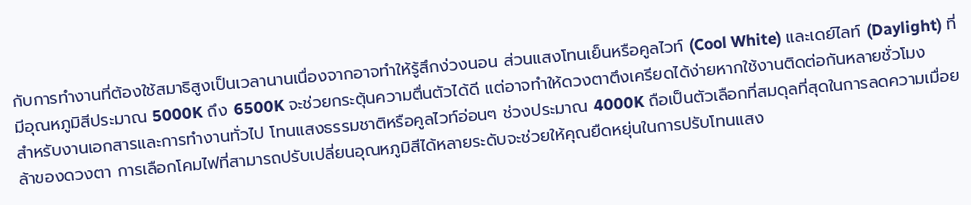กับการทำงานที่ต้องใช้สมาธิสูงเป็นเวลานานเนื่องจากอาจทำให้รู้สึกง่วงนอน ส่วนแสงโทนเย็นหรือคูลไวท์ (Cool White) และเดย์ไลท์ (Daylight) ที่มีอุณหภูมิสีประมาณ 5000K ถึง 6500K จะช่วยกระตุ้นความตื่นตัวได้ดี แต่อาจทำให้ดวงตาตึงเครียดได้ง่ายหากใช้งานติดต่อกันหลายชั่วโมง
สำหรับงานเอกสารและการทำงานทั่วไป โทนแสงธรรมชาติหรือคูลไวท์อ่อนๆ ช่วงประมาณ 4000K ถือเป็นตัวเลือกที่สมดุลที่สุดในการลดความเมื่อยล้าของดวงตา การเลือกโคมไฟที่สามารถปรับเปลี่ยนอุณหภูมิสีได้หลายระดับจะช่วยให้คุณยืดหยุ่นในการปรับโทนแสง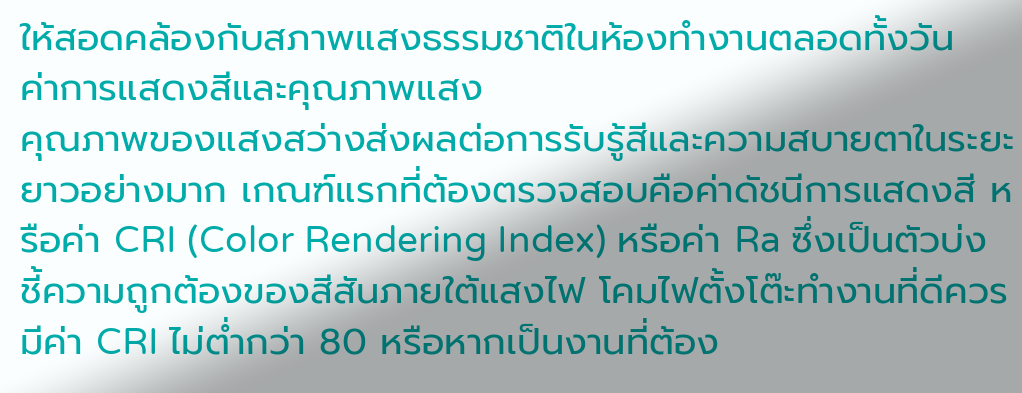ให้สอดคล้องกับสภาพแสงธรรมชาติในห้องทำงานตลอดทั้งวัน
ค่าการแสดงสีและคุณภาพแสง
คุณภาพของแสงสว่างส่งผลต่อการรับรู้สีและความสบายตาในระยะยาวอย่างมาก เกณฑ์แรกที่ต้องตรวจสอบคือค่าดัชนีการแสดงสี หรือค่า CRI (Color Rendering Index) หรือค่า Ra ซึ่งเป็นตัวบ่งชี้ความถูกต้องของสีสันภายใต้แสงไฟ โคมไฟตั้งโต๊ะทำงานที่ดีควรมีค่า CRI ไม่ต่ำกว่า 80 หรือหากเป็นงานที่ต้อง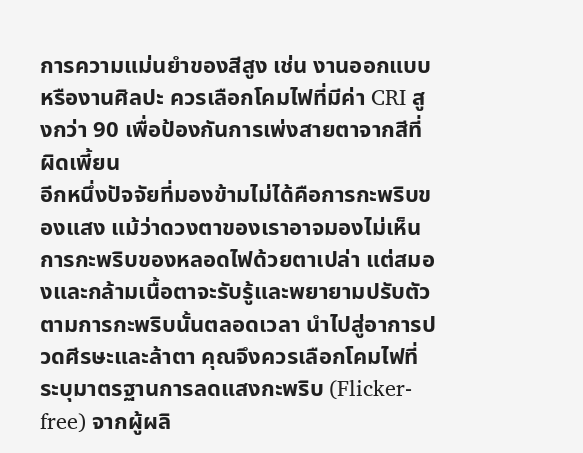การความแม่นยำของสีสูง เช่น งานออกแบบหรืองานศิลปะ ควรเลือกโคมไฟที่มีค่า CRI สูงกว่า 90 เพื่อป้องกันการเพ่งสายตาจากสีที่ผิดเพี้ยน
อีกหนึ่งปัจจัยที่มองข้ามไม่ได้คือการกะพริบของแสง แม้ว่าดวงตาของเราอาจมองไม่เห็นการกะพริบของหลอดไฟด้วยตาเปล่า แต่สมองและกล้ามเนื้อตาจะรับรู้และพยายามปรับตัวตามการกะพริบนั้นตลอดเวลา นำไปสู่อาการปวดศีรษะและล้าตา คุณจึงควรเลือกโคมไฟที่ระบุมาตรฐานการลดแสงกะพริบ (Flicker-free) จากผู้ผลิ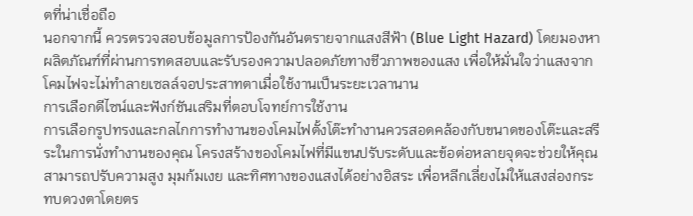ตที่น่าเชื่อถือ
นอกจากนี้ ควรตรวจสอบข้อมูลการป้องกันอันตรายจากแสงสีฟ้า (Blue Light Hazard) โดยมองหาผลิตภัณฑ์ที่ผ่านการทดสอบและรับรองความปลอดภัยทางชีวภาพของแสง เพื่อให้มั่นใจว่าแสงจากโคมไฟจะไม่ทำลายเซลล์จอประสาทตาเมื่อใช้งานเป็นระยะเวลานาน
การเลือกดีไซน์และฟังก์ชันเสริมที่ตอบโจทย์การใช้งาน
การเลือกรูปทรงและกลไกการทำงานของโคมไฟตั้งโต๊ะทำงานควรสอดคล้องกับขนาดของโต๊ะและสรีระในการนั่งทำงานของคุณ โครงสร้างของโคมไฟที่มีแขนปรับระดับและข้อต่อหลายจุดจะช่วยให้คุณสามารถปรับความสูง มุมก้มเงย และทิศทางของแสงได้อย่างอิสระ เพื่อหลีกเลี่ยงไม่ให้แสงส่องกระทบดวงตาโดยตร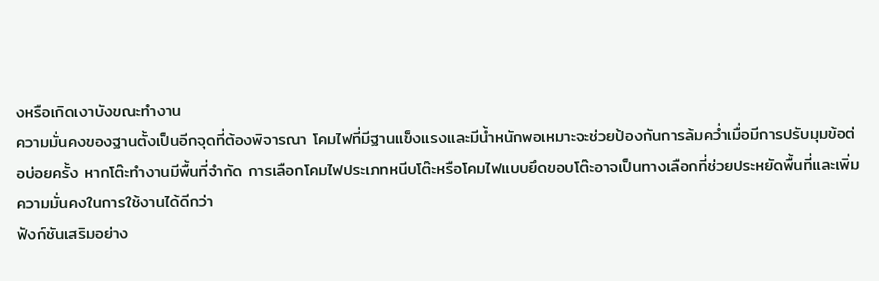งหรือเกิดเงาบังขณะทำงาน
ความมั่นคงของฐานตั้งเป็นอีกจุดที่ต้องพิจารณา โคมไฟที่มีฐานแข็งแรงและมีน้ำหนักพอเหมาะจะช่วยป้องกันการล้มคว่ำเมื่อมีการปรับมุมข้อต่อบ่อยครั้ง หากโต๊ะทำงานมีพื้นที่จำกัด การเลือกโคมไฟประเภทหนีบโต๊ะหรือโคมไฟแบบยึดขอบโต๊ะอาจเป็นทางเลือกที่ช่วยประหยัดพื้นที่และเพิ่มความมั่นคงในการใช้งานได้ดีกว่า
ฟังก์ชันเสริมอย่าง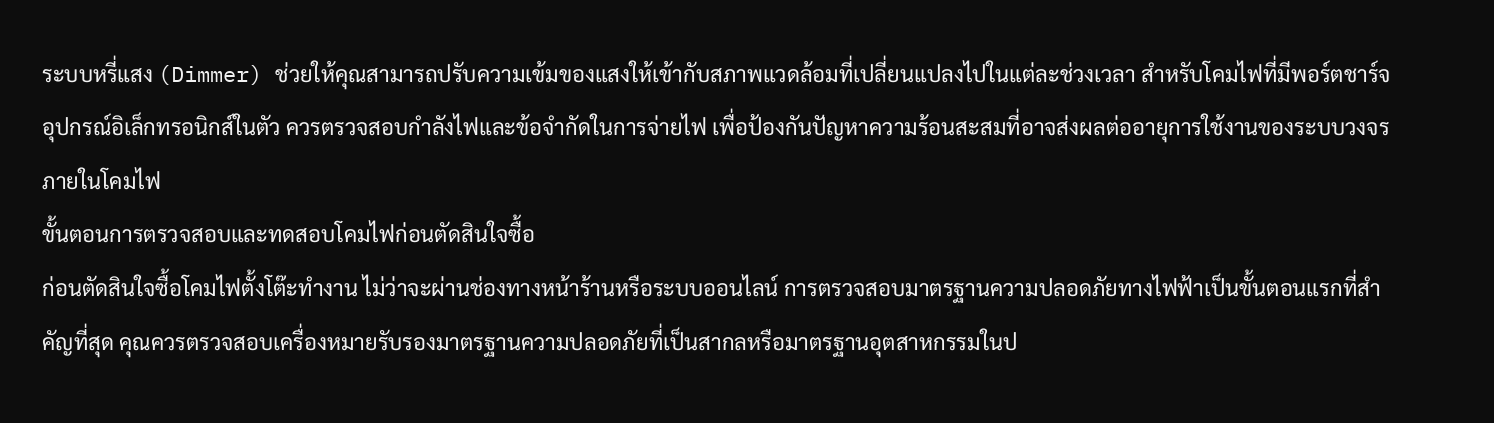ระบบหรี่แสง (Dimmer) ช่วยให้คุณสามารถปรับความเข้มของแสงให้เข้ากับสภาพแวดล้อมที่เปลี่ยนแปลงไปในแต่ละช่วงเวลา สำหรับโคมไฟที่มีพอร์ตชาร์จอุปกรณ์อิเล็กทรอนิกส์ในตัว ควรตรวจสอบกำลังไฟและข้อจำกัดในการจ่ายไฟ เพื่อป้องกันปัญหาความร้อนสะสมที่อาจส่งผลต่ออายุการใช้งานของระบบวงจรภายในโคมไฟ
ขั้นตอนการตรวจสอบและทดสอบโคมไฟก่อนตัดสินใจซื้อ
ก่อนตัดสินใจซื้อโคมไฟตั้งโต๊ะทำงาน ไม่ว่าจะผ่านช่องทางหน้าร้านหรือระบบออนไลน์ การตรวจสอบมาตรฐานความปลอดภัยทางไฟฟ้าเป็นขั้นตอนแรกที่สำคัญที่สุด คุณควรตรวจสอบเครื่องหมายรับรองมาตรฐานความปลอดภัยที่เป็นสากลหรือมาตรฐานอุตสาหกรรมในป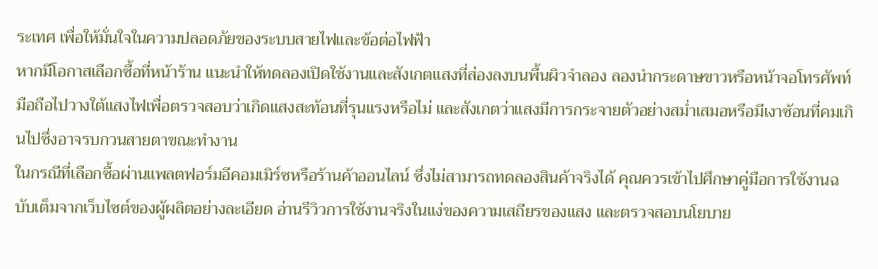ระเทศ เพื่อให้มั่นใจในความปลอดภัยของระบบสายไฟและข้อต่อไฟฟ้า
หากมีโอกาสเลือกซื้อที่หน้าร้าน แนะนำให้ทดลองเปิดใช้งานและสังเกตแสงที่ส่องลงบนพื้นผิวจำลอง ลองนำกระดาษขาวหรือหน้าจอโทรศัพท์มือถือไปวางใต้แสงไฟเพื่อตรวจสอบว่าเกิดแสงสะท้อนที่รุนแรงหรือไม่ และสังเกตว่าแสงมีการกระจายตัวอย่างสม่ำเสมอหรือมีเงาซ้อนที่คมเกินไปซึ่งอาจรบกวนสายตาขณะทำงาน
ในกรณีที่เลือกซื้อผ่านแพลตฟอร์มอีคอมเมิร์ซหรือร้านค้าออนไลน์ ซึ่งไม่สามารถทดลองสินค้าจริงได้ คุณควรเข้าไปศึกษาคู่มือการใช้งานฉบับเต็มจากเว็บไซต์ของผู้ผลิตอย่างละเอียด อ่านรีวิวการใช้งานจริงในแง่ของความเสถียรของแสง และตรวจสอบนโยบาย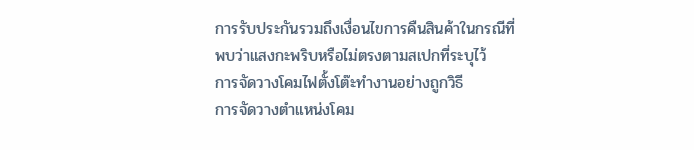การรับประกันรวมถึงเงื่อนไขการคืนสินค้าในกรณีที่พบว่าแสงกะพริบหรือไม่ตรงตามสเปกที่ระบุไว้
การจัดวางโคมไฟตั้งโต๊ะทำงานอย่างถูกวิธี
การจัดวางตำแหน่งโคม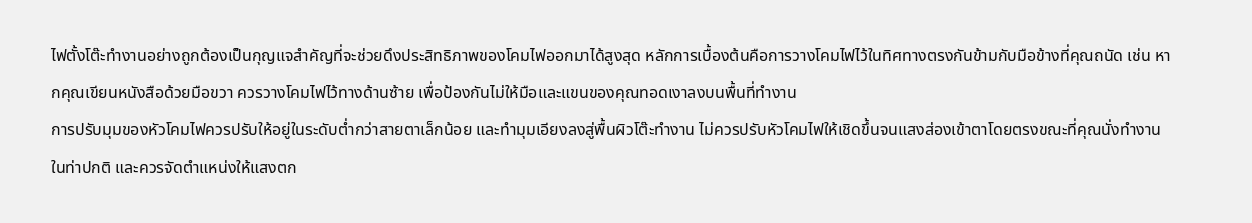ไฟตั้งโต๊ะทำงานอย่างถูกต้องเป็นกุญแจสำคัญที่จะช่วยดึงประสิทธิภาพของโคมไฟออกมาได้สูงสุด หลักการเบื้องต้นคือการวางโคมไฟไว้ในทิศทางตรงกันข้ามกับมือข้างที่คุณถนัด เช่น หากคุณเขียนหนังสือด้วยมือขวา ควรวางโคมไฟไว้ทางด้านซ้าย เพื่อป้องกันไม่ให้มือและแขนของคุณทอดเงาลงบนพื้นที่ทำงาน
การปรับมุมของหัวโคมไฟควรปรับให้อยู่ในระดับต่ำกว่าสายตาเล็กน้อย และทำมุมเอียงลงสู่พื้นผิวโต๊ะทำงาน ไม่ควรปรับหัวโคมไฟให้เชิดขึ้นจนแสงส่องเข้าตาโดยตรงขณะที่คุณนั่งทำงานในท่าปกติ และควรจัดตำแหน่งให้แสงตก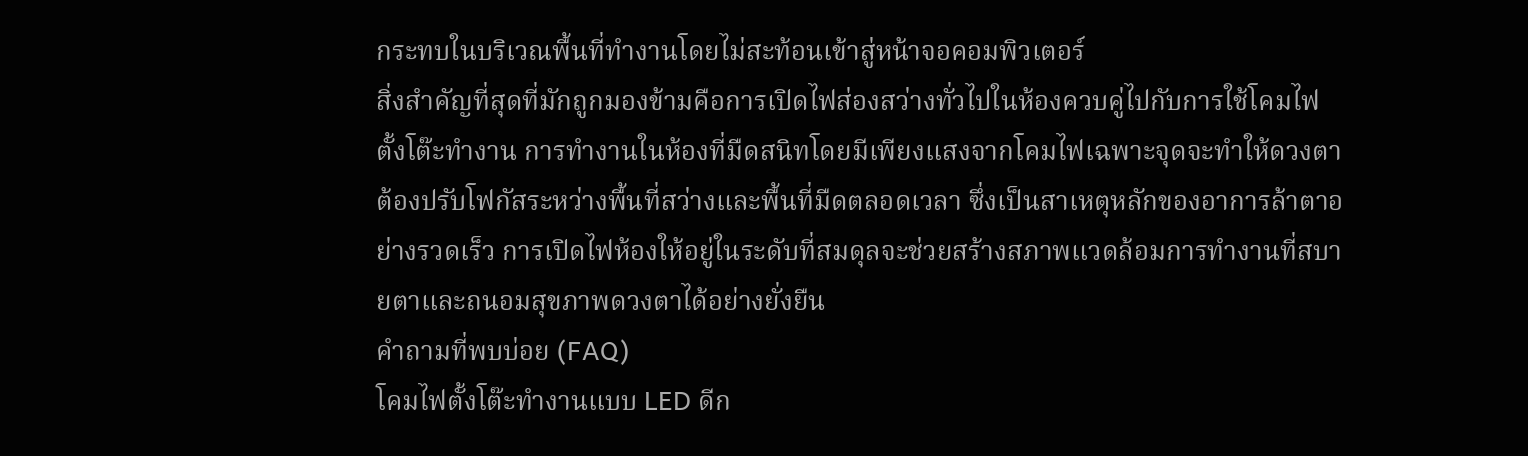กระทบในบริเวณพื้นที่ทำงานโดยไม่สะท้อนเข้าสู่หน้าจอคอมพิวเตอร์
สิ่งสำคัญที่สุดที่มักถูกมองข้ามคือการเปิดไฟส่องสว่างทั่วไปในห้องควบคู่ไปกับการใช้โคมไฟตั้งโต๊ะทำงาน การทำงานในห้องที่มืดสนิทโดยมีเพียงแสงจากโคมไฟเฉพาะจุดจะทำให้ดวงตาต้องปรับโฟกัสระหว่างพื้นที่สว่างและพื้นที่มืดตลอดเวลา ซึ่งเป็นสาเหตุหลักของอาการล้าตาอย่างรวดเร็ว การเปิดไฟห้องให้อยู่ในระดับที่สมดุลจะช่วยสร้างสภาพแวดล้อมการทำงานที่สบายตาและถนอมสุขภาพดวงตาได้อย่างยั่งยืน
คำถามที่พบบ่อย (FAQ)
โคมไฟตั้งโต๊ะทำงานแบบ LED ดีก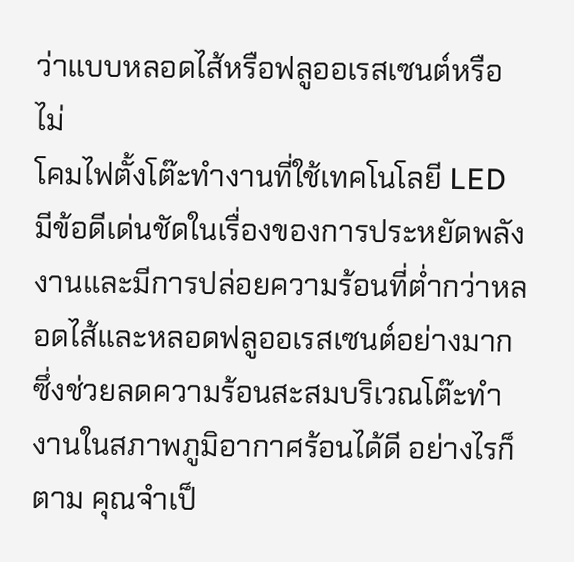ว่าแบบหลอดไส้หรือฟลูออเรสเซนต์หรือไม่
โคมไฟตั้งโต๊ะทำงานที่ใช้เทคโนโลยี LED มีข้อดีเด่นชัดในเรื่องของการประหยัดพลังงานและมีการปล่อยความร้อนที่ต่ำกว่าหลอดไส้และหลอดฟลูออเรสเซนต์อย่างมาก ซึ่งช่วยลดความร้อนสะสมบริเวณโต๊ะทำงานในสภาพภูมิอากาศร้อนได้ดี อย่างไรก็ตาม คุณจำเป็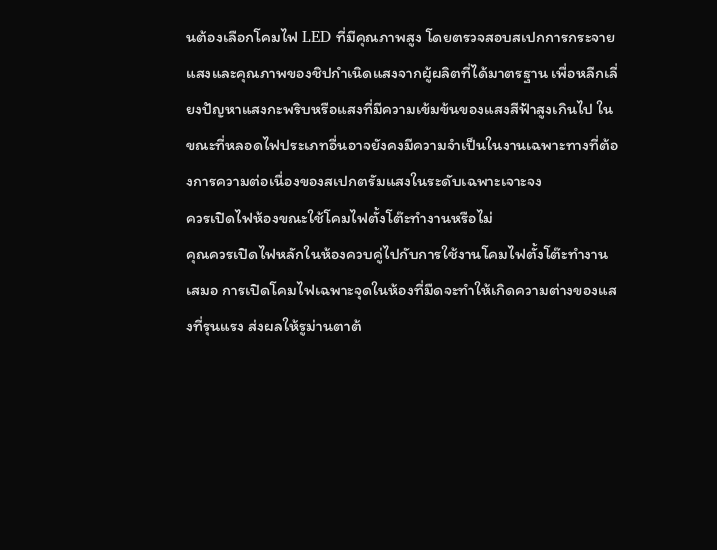นต้องเลือกโคมไฟ LED ที่มีคุณภาพสูง โดยตรวจสอบสเปกการกระจายแสงและคุณภาพของชิปกำเนิดแสงจากผู้ผลิตที่ได้มาตรฐาน เพื่อหลีกเลี่ยงปัญหาแสงกะพริบหรือแสงที่มีความเข้มข้นของแสงสีฟ้าสูงเกินไป ในขณะที่หลอดไฟประเภทอื่นอาจยังคงมีความจำเป็นในงานเฉพาะทางที่ต้องการความต่อเนื่องของสเปกตรัมแสงในระดับเฉพาะเจาะจง
ควรเปิดไฟห้องขณะใช้โคมไฟตั้งโต๊ะทำงานหรือไม่
คุณควรเปิดไฟหลักในห้องควบคู่ไปกับการใช้งานโคมไฟตั้งโต๊ะทำงานเสมอ การเปิดโคมไฟเฉพาะจุดในห้องที่มืดจะทำให้เกิดความต่างของแสงที่รุนแรง ส่งผลให้รูม่านตาต้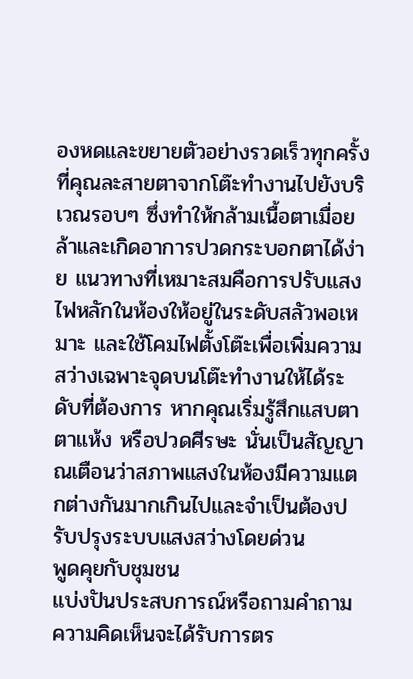องหดและขยายตัวอย่างรวดเร็วทุกครั้งที่คุณละสายตาจากโต๊ะทำงานไปยังบริเวณรอบๆ ซึ่งทำให้กล้ามเนื้อตาเมื่อยล้าและเกิดอาการปวดกระบอกตาได้ง่าย แนวทางที่เหมาะสมคือการปรับแสงไฟหลักในห้องให้อยู่ในระดับสลัวพอเหมาะ และใช้โคมไฟตั้งโต๊ะเพื่อเพิ่มความสว่างเฉพาะจุดบนโต๊ะทำงานให้ได้ระดับที่ต้องการ หากคุณเริ่มรู้สึกแสบตา ตาแห้ง หรือปวดศีรษะ นั่นเป็นสัญญาณเตือนว่าสภาพแสงในห้องมีความแตกต่างกันมากเกินไปและจำเป็นต้องปรับปรุงระบบแสงสว่างโดยด่วน
พูดคุยกับชุมชน
แบ่งปันประสบการณ์หรือถามคำถาม ความคิดเห็นจะได้รับการตร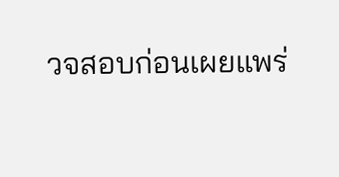วจสอบก่อนเผยแพร่